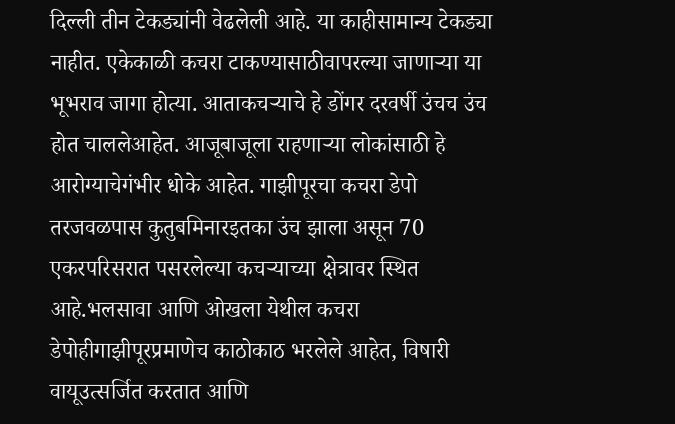दिल्ली तीन टेकड्यांनी वेढलेली आहे. या काहीसामान्य टेकड्या नाहीत. एकेकाळी कचरा टाकण्यासाठीवापरल्या जाणाऱ्या या भूभराव जागा होत्या. आताकचऱ्याचे हे डोंगर दरवर्षी उंचच उंच होत चाललेआहेत. आजूबाजूला राहणाऱ्या लोकांसाठी हे आरोग्याचेगंभीर धोके आहेत. गाझीपूरचा कचरा डेपो तरजवळपास कुतुबमिनारइतका उंच झाला असून 70 एकरपरिसरात पसरलेल्या कचऱ्याच्या क्षेत्रावर स्थित आहे.भलसावा आणि ओखला येथील कचरा डेपोहीगाझीपूरप्रमाणेच काठोकाठ भरलेले आहेत, विषारी वायूउत्सर्जित करतात आणि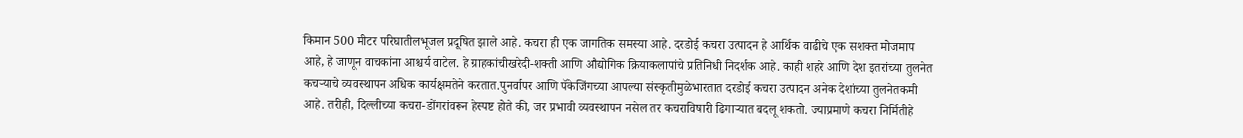किमान 500 मीटर परिघातीलभूजल प्रदूषित झाले आहे. कचरा ही एक जागतिक समस्या आहे. दरडोई कचरा उत्पादन हे आर्थिक वाढीचे एक सशक्त मोजमाप आहे, हे जाणून वाचकांना आश्चर्य वाटेल. हे ग्राहकांचीखरेदी-शक्ती आणि औद्योगिक क्रियाकलापांचे प्रतिनिधी निदर्शक आहे. काही शहरे आणि देश इतरांच्या तुलनेत कचऱ्याचे व्यवस्थापन अधिक कार्यक्षमतेने करतात.पुनर्वापर आणि पॅकेजिंगच्या आपल्या संस्कृतीमुळेभारतात दरडोई कचरा उत्पादन अनेक देशांच्या तुलनेतकमी आहे. तरीही, दिल्लीच्या कचरा-डोंगरांवरून हेस्पष्ट होते की, जर प्रभावी व्यवस्थापन नसेल तर कचराविषारी ढिगाऱ्यात बदलू शकतो. ज्याप्रमाणे कचरा निर्मितीहे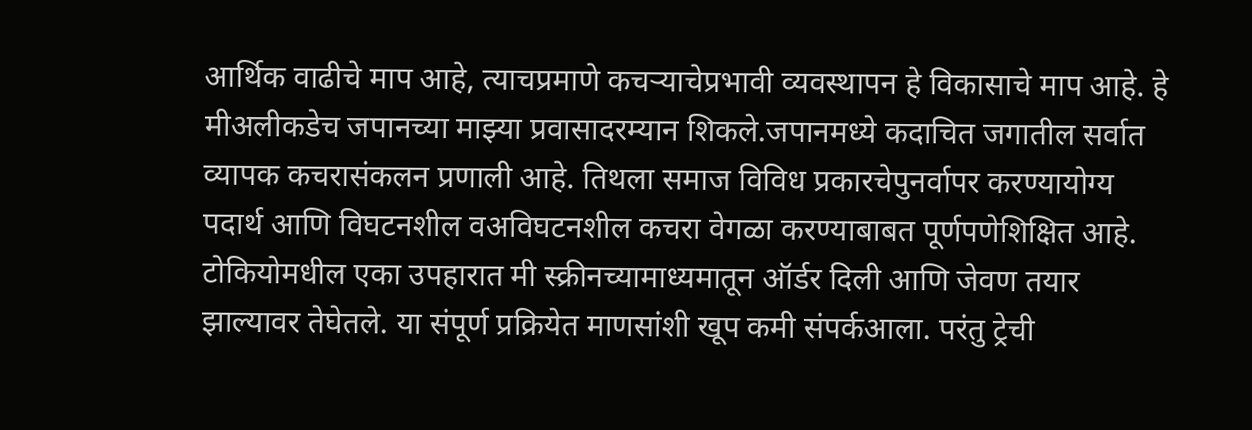आर्थिक वाढीचे माप आहे, त्याचप्रमाणे कचऱ्याचेप्रभावी व्यवस्थापन हे विकासाचे माप आहे. हे मीअलीकडेच जपानच्या माझ्या प्रवासादरम्यान शिकले.जपानमध्ये कदाचित जगातील सर्वात व्यापक कचरासंकलन प्रणाली आहे. तिथला समाज विविध प्रकारचेपुनर्वापर करण्यायोग्य पदार्थ आणि विघटनशील वअविघटनशील कचरा वेगळा करण्याबाबत पूर्णपणेशिक्षित आहे. टोकियोमधील एका उपहारात मी स्क्रीनच्यामाध्यमातून ऑर्डर दिली आणि जेवण तयार झाल्यावर तेघेतले. या संपूर्ण प्रक्रियेत माणसांशी खूप कमी संपर्कआला. परंतु ट्रेची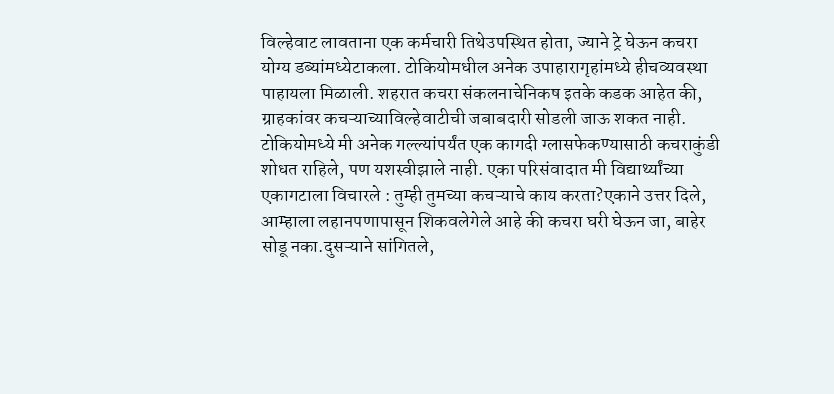विल्हेवाट लावताना एक कर्मचारी तिथेउपस्थित होता, ज्याने ट्रे घेऊन कचरा योग्य डब्यांमध्येटाकला. टोकियोमधील अनेक उपाहारागृहांमध्ये हीचव्यवस्था पाहायला मिळाली. शहरात कचरा संकलनाचेनिकष इतके कडक आहेत की, ग्राहकांवर कचऱ्याच्याविल्हेवाटीची जबाबदारी सोडली जाऊ शकत नाही. टोकियोमध्ये मी अनेक गल्ल्यांपर्यंत एक कागदी ग्लासफेकण्यासाठी कचराकुंडी शोधत राहिले, पण यशस्वीझाले नाही. एका परिसंवादात मी विद्यार्थ्यांच्या एकागटाला विचारले : तुम्ही तुमच्या कचऱ्याचे काय करता?एकाने उत्तर दिले, आम्हाला लहानपणापासून शिकवलेगेले आहे की कचरा घरी घेऊन जा, बाहेर सोडू नका.दुसऱ्याने सांगितले,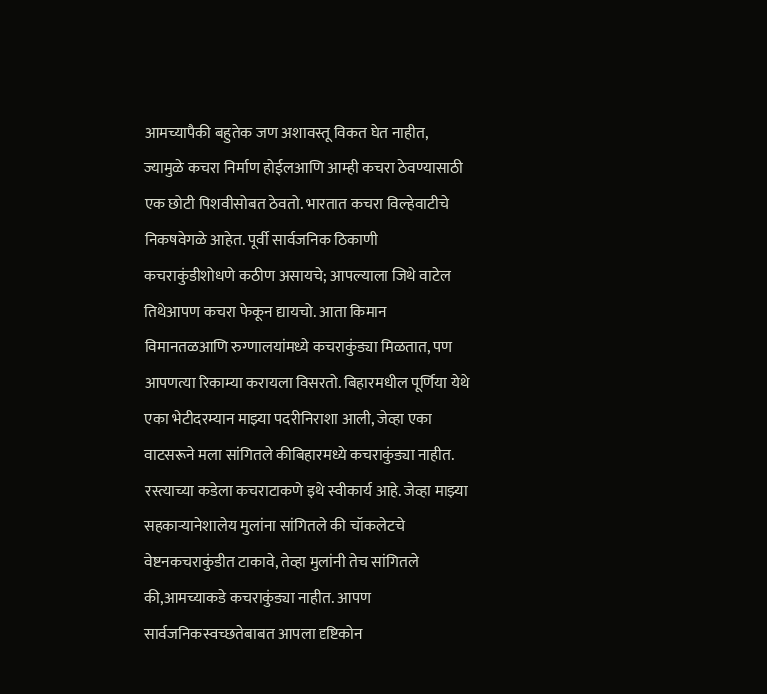आमच्यापैकी बहुतेक जण अशावस्तू विकत घेत नाहीत, ज्यामुळे कचरा निर्माण होईलआणि आम्ही कचरा ठेवण्यासाठी एक छोटी पिशवीसोबत ठेवतो. भारतात कचरा विल्हेवाटीचे निकषवेगळे आहेत. पूर्वी सार्वजनिक ठिकाणी कचराकुंडीशोधणे कठीण असायचे; आपल्याला जिथे वाटेल तिथेआपण कचरा फेकून द्यायचो. आता किमान विमानतळआणि रुग्णालयांमध्ये कचराकुंड्या मिळतात, पण आपणत्या रिकाम्या करायला विसरतो. बिहारमधील पूर्णिया येथे एका भेटीदरम्यान माझ्या पदरीनिराशा आली, जेव्हा एका वाटसरूने मला सांगितले कीबिहारमध्ये कचराकुंड्या नाहीत. रस्त्याच्या कडेला कचराटाकणे इथे स्वीकार्य आहे. जेव्हा माझ्या सहकाऱ्यानेशालेय मुलांना सांगितले की चॉकलेटचे वेष्टनकचराकुंडीत टाकावे, तेव्हा मुलांनी तेच सांगितले की,आमच्याकडे कचराकुंड्या नाहीत. आपण सार्वजनिकस्वच्छतेबाबत आपला दृष्टिकोन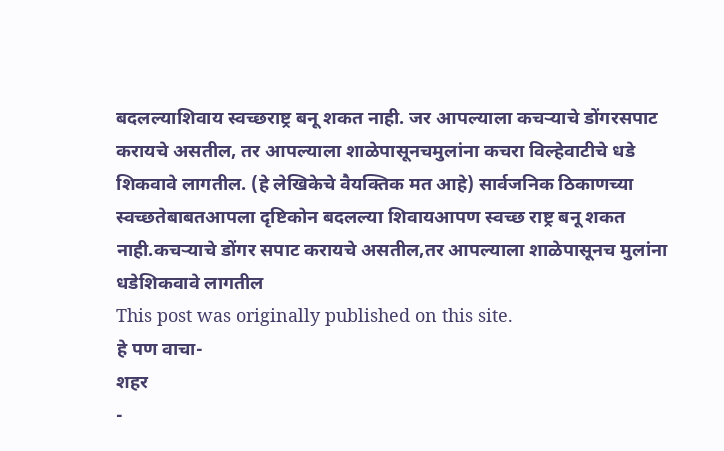बदलल्याशिवाय स्वच्छराष्ट्र बनू शकत नाही. जर आपल्याला कचऱ्याचे डोंगरसपाट करायचे असतील, तर आपल्याला शाळेपासूनचमुलांना कचरा विल्हेवाटीचे धडे शिकवावे लागतील. (हे लेखिकेचे वैयक्तिक मत आहे) सार्वजनिक ठिकाणच्या स्वच्छतेबाबतआपला दृष्टिकोन बदलल्या शिवायआपण स्वच्छ राष्ट्र बनू शकत नाही.कचऱ्याचे डोंगर सपाट करायचे असतील,तर आपल्याला शाळेपासूनच मुलांना धडेशिकवावे लागतील
This post was originally published on this site.
हे पण वाचा-
शहर
-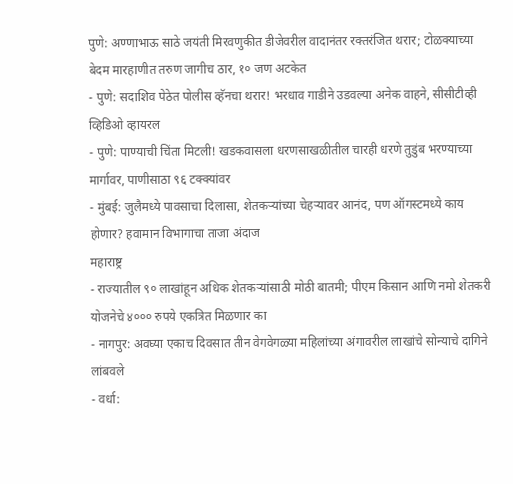पुणे: अण्णाभाऊ साठे जयंती मिरवणुकीत डीजेवरील वादानंतर रक्तरंजित थरार; टोळक्याच्या बेदम मारहाणीत तरुण जागीच ठार, १० जण अटकेत
- पुणे: सदाशिव पेठेत पोलीस व्हॅनचा थरार! भरधाव गाडीने उडवल्या अनेक वाहने, सीसीटीव्ही व्हिडिओ व्हायरल
- पुणे: पाण्याची चिंता मिटली! खडकवासला धरणसाखळीतील चारही धरणे तुडुंब भरण्याच्या मार्गावर, पाणीसाठा ९६ टक्क्यांवर
- मुंबई: जुलैमध्ये पावसाचा दिलासा, शेतकऱ्यांच्या चेहऱ्यावर आनंद, पण ऑगस्टमध्ये काय होणार? हवामान विभागाचा ताजा अंदाज
महाराष्ट्र
- राज्यातील ९० लाखांहून अधिक शेतकऱ्यांसाठी मोठी बातमी; पीएम किसान आणि नमो शेतकरी योजनेचे ४००० रुपये एकत्रित मिळणार का
- नागपुर: अवघ्या एकाच दिवसात तीन वेगवेगळ्या महिलांच्या अंगावरील लाखांचे सोन्याचे दागिने लांबवले
- वर्धा: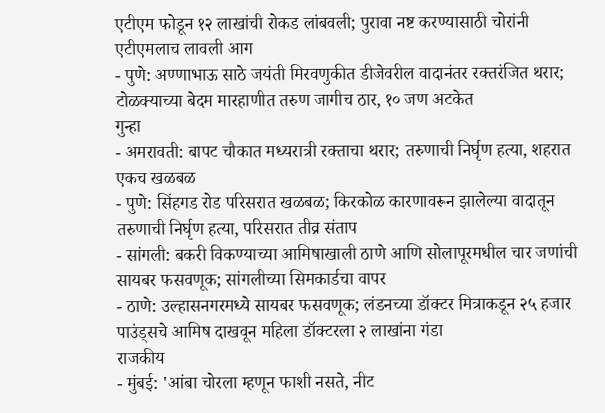एटीएम फोडून १२ लाखांची रोकड लांबवली; पुरावा नष्ट करण्यासाठी चोरांनी एटीएमलाच लावली आग
- पुणे: अण्णाभाऊ साठे जयंती मिरवणुकीत डीजेवरील वादानंतर रक्तरंजित थरार; टोळक्याच्या बेदम मारहाणीत तरुण जागीच ठार, १० जण अटकेत
गुन्हा
- अमरावती: बापट चौकात मध्यरात्री रक्ताचा थरार; तरुणाची निर्घृण हत्या, शहरात एकच खळबळ
- पुणे: सिंहगड रोड परिसरात खळबळ; किरकोळ कारणावरून झालेल्या वादातून तरुणाची निर्घृण हत्या, परिसरात तीव्र संताप
- सांगली: बकरी विकण्याच्या आमिषाखाली ठाणे आणि सोलापूरमधील चार जणांची सायबर फसवणूक; सांगलीच्या सिमकार्डचा वापर
- ठाणे: उल्हासनगरमध्ये सायबर फसवणूक; लंडनच्या डॉक्टर मित्राकडून २५ हजार पाउंड्सचे आमिष दाखवून महिला डॉक्टरला २ लाखांना गंडा
राजकीय
- मुंबई: 'आंबा चोरला म्हणून फाशी नसते, नीट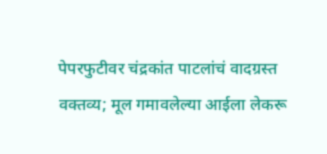पेपरफुटीवर चंद्रकांत पाटलांचं वादग्रस्त वक्तव्य; मूल गमावलेल्या आईला लेकरू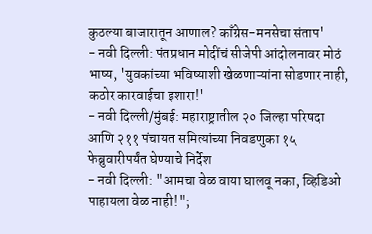कुठल्या बाजारातून आणाल? काँग्रेस-मनसेचा संताप'
- नवी दिल्ली: पंतप्रधान मोदींचं सीजेपी आंदोलनावर मोठं भाष्य, 'युवकांच्या भविष्याशी खेळणाऱ्यांना सोडणार नाही, कठोर कारवाईचा इशारा!'
- नवी दिल्ली/मुंबई: महाराष्ट्रातील २० जिल्हा परिषदा आणि २११ पंचायत समित्यांच्या निवडणुका १५ फेब्रुवारीपर्यंत घेण्याचे निर्देश
- नवी दिल्ली: "आमचा वेळ वाया घालवू नका, व्हिडिओ पाहायला वेळ नाही!";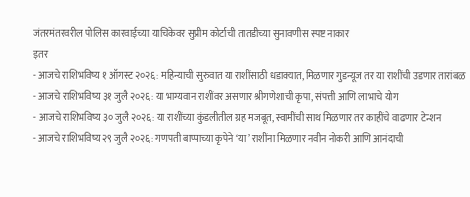जंतरमंतरवरील पोलिस कारवाईच्या याचिकेवर सुप्रीम कोर्टाची तातडीच्या सुनावणीस स्पष्ट नाकार
इतर
- आजचे राशिभविष्य १ ऑगस्ट २०२६: महिन्याची सुरुवात या राशींसाठी धडाक्यात, मिळणार गुडन्यूज तर या राशींची उडणार तारांबळ
- आजचे राशिभविष्य ३१ जुलै २०२६: या भाग्यवान राशींवर असणार श्रीगणेशाची कृपा, संपत्ती आणि लाभाचे योग
- आजचे राशिभविष्य ३० जुलै २०२६: या राशींच्या कुंडलीतील ग्रह मजबूत, स्वामींची साथ मिळणार तर काहींचे वाढणार टेन्शन
- आजचे राशिभविष्य २९ जुलै २०२६: गणपती बाप्पाच्या कृपेने ‘या’ राशींना मिळणार नवीन नोकरी आणि आनंदाची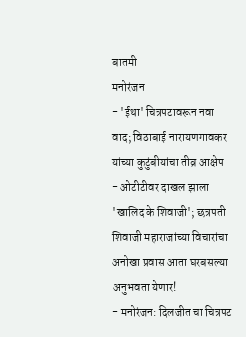बातमी
मनोरंजन
- 'ईथा' चित्रपटावरून नवा वाद; विठाबाई नारायणगावकर यांच्या कुटुंबीयांचा तीव्र आक्षेप
- ओटीटीवर दाखल झाला 'खालिद के शिवाजी'; छत्रपती शिवाजी महाराजांच्या विचारांचा अनोखा प्रवास आता घरबसल्या अनुभवता येणार!
- मनोरंजन: दिलजीत चा चित्रपट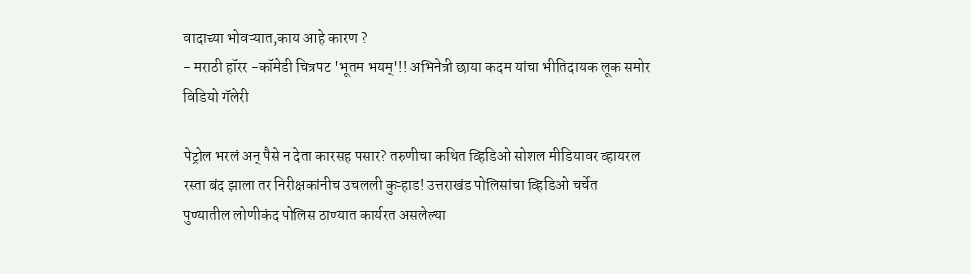वादाच्या भोवऱ्यात,काय आहे कारण ?
- मराठी हॉरर -कॉमेडी चित्रपट 'भूतम भयम्'!! अभिनेत्री छाया कदम यांचा भीतिदायक लूक समोर
विडियो गॅलेरी

पेट्रोल भरलं अन् पैसे न देता कारसह पसार? तरुणीचा कथित व्हिडिओ सोशल मीडियावर व्हायरल
रस्ता बंद झाला तर निरीक्षकांनीच उचलली कुऱ्हाड! उत्तराखंड पोलिसांचा व्हिडिओ चर्चेत
पुण्यातील लोणीकंद पोलिस ठाण्यात कार्यरत असलेल्या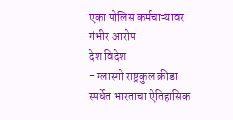एका पोलिस कर्मचाऱ्यावर गंभीर आरोप
देश विदेश
- ग्लास्गो राष्ट्रकुल क्रीडा स्पर्धेत भारताचा ऐतिहासिक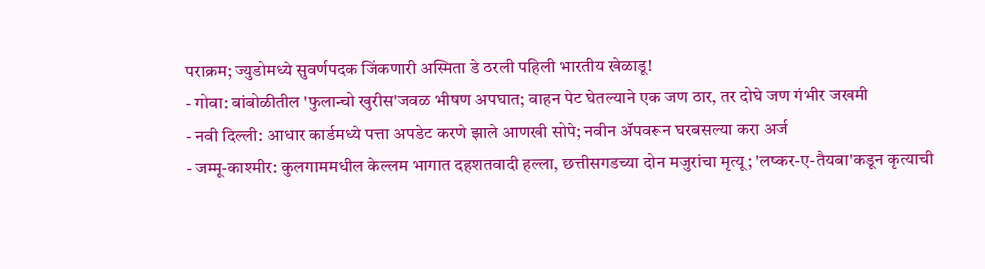पराक्रम; ज्युडोमध्ये सुवर्णपदक जिंकणारी अस्मिता डे ठरली पहिली भारतीय खेळाडू!
- गोवा: बांबोळीतील 'फुलान्चो खुरीस'जवळ भीषण अपघात; वाहन पेट घेतल्याने एक जण ठार, तर दोघे जण गंभीर जखमी
- नवी दिल्ली: आधार कार्डमध्ये पत्ता अपडेट करणे झाले आणखी सोपे; नवीन ॲपवरून घरबसल्या करा अर्ज
- जम्मू-काश्मीर: कुलगाममधील केल्लम भागात दहशतवादी हल्ला, छत्तीसगडच्या दोन मजुरांचा मृत्यू; 'लष्कर-ए-तैयबा'कडून कृत्याची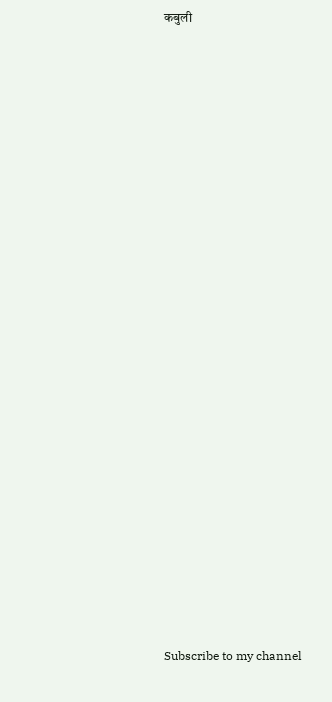कबुली




























Subscribe to my channel